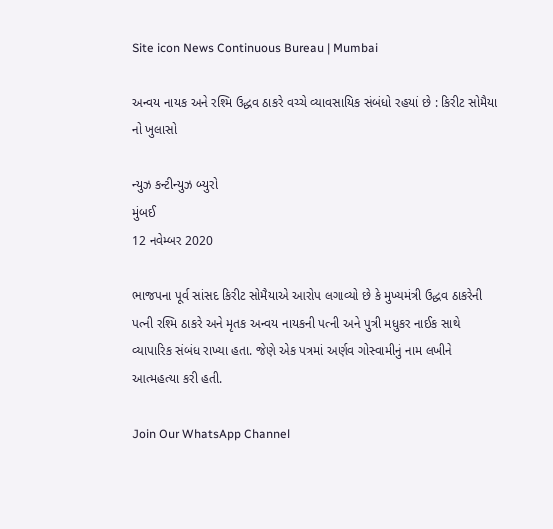Site icon News Continuous Bureau | Mumbai

અન્વય નાયક અને રશ્મિ ઉદ્ધવ ઠાકરે વચ્ચે વ્યાવસાયિક સંબંધો રહયાં છે : કિરીટ સોમૈયા નો ખુલાસો

ન્યુઝ કન્ટીન્યુઝ બ્યુરો
મુંબઈ
12 નવેમ્બર 2020

ભાજપના પૂર્વ સાંસદ કિરીટ સોમૈયાએ આરોપ લગાવ્યો છે કે મુખ્યમંત્રી ઉદ્ધવ ઠાકરેની પત્ની રશ્મિ ઠાકરે અને મૃતક અન્વય નાયકની પત્ની અને પુત્રી મધુકર નાઈક સાથે વ્યાપારિક સંબંધ રાખ્યા હતા. જેણે એક પત્રમાં અર્ણવ ગોસ્વામીનું નામ લખીને આત્મહત્યા કરી હતી.

Join Our WhatsApp Channel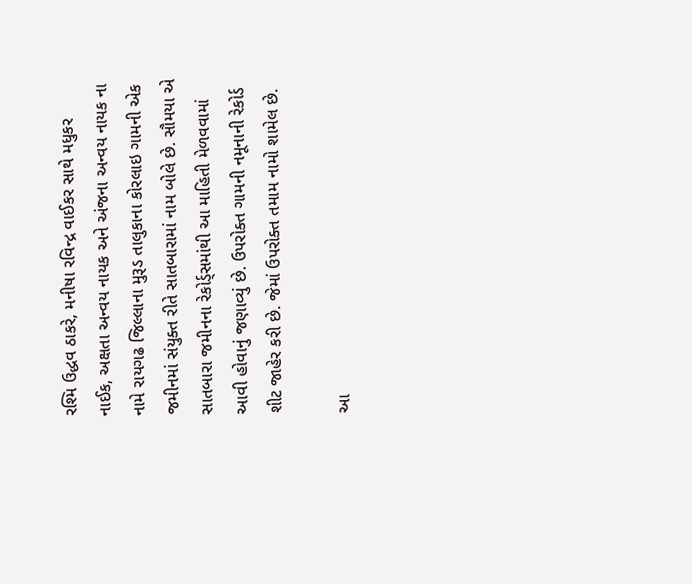રશ્મિ ઉદ્ધવ ઠાકરે, મનીષા રવિન્દ્ર વાઈકર સાથે મધુકર નાઈક, અક્ષતા અન્વય નાયક અને અંજના અન્વય નાયક ના નામે રાયગઢ જિલ્લાના મુરૂડ તાલુકાના કોરલાઇ ગામની એક જમીનમાં સંયુક્ત રીતે સાતબારામાં નામ બોલે છે. સૌમયા એ સાતબારા જમીનના રેકોર્ડ્સમાંથી આ માહિતી મેળવવામાં આવી હોવાનું જણાવ્યું છે. ઉપરોક્ત ગામની નમૂનાની રેકોર્ડ શીટ જાહેર કરી છે. જેમાં ઉપરોક્ત તમામ નામો શામેલ છે.

આ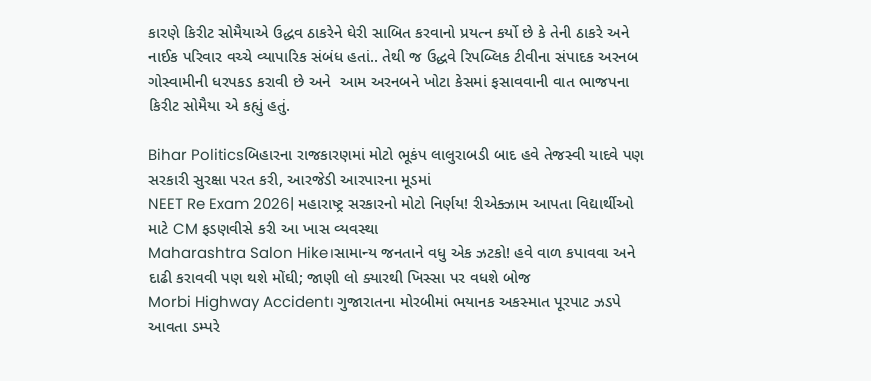કારણે કિરીટ સોમૈયાએ ઉદ્ધવ ઠાકરેને ઘેરી સાબિત કરવાનો પ્રયત્ન કર્યો છે કે તેની ઠાકરે અને નાઈક પરિવાર વચ્ચે વ્યાપારિક સંબંધ હતાં.. તેથી જ ઉદ્ધવે રિપબ્લિક ટીવીના સંપાદક અરનબ ગોસ્વામીની ધરપકડ કરાવી છે અને  આમ અરનબને ખોટા કેસમાં ફસાવવાની વાત ભાજપના કિરીટ સોમૈયા એ કહ્યું હતું.

Bihar Politicsબિહારના રાજકારણમાં મોટો ભૂકંપ લાલુરાબડી બાદ હવે તેજસ્વી યાદવે પણ સરકારી સુરક્ષા પરત કરી, આરજેડી આરપારના મૂડમાં
NEET Re Exam 2026| મહારાષ્ટ્ર સરકારનો મોટો નિર્ણય! રીએક્ઝામ આપતા વિદ્યાર્થીઓ માટે CM ફડણવીસે કરી આ ખાસ વ્યવસ્થા
Maharashtra Salon Hike।સામાન્ય જનતાને વધુ એક ઝટકો! હવે વાળ કપાવવા અને દાઢી કરાવવી પણ થશે મોંઘી; જાણી લો ક્યારથી ખિસ્સા પર વધશે બોજ
Morbi Highway Accident। ગુજારાતના મોરબીમાં ભયાનક અકસ્માત પૂરપાટ ઝડપે આવતા ડમ્પરે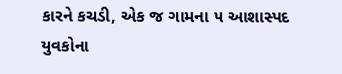કારને કચડી, એક જ ગામના ૫ આશાસ્પદ યુવકોના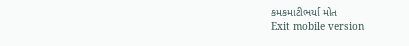કમકમાટીભર્યા મોત
Exit mobile version